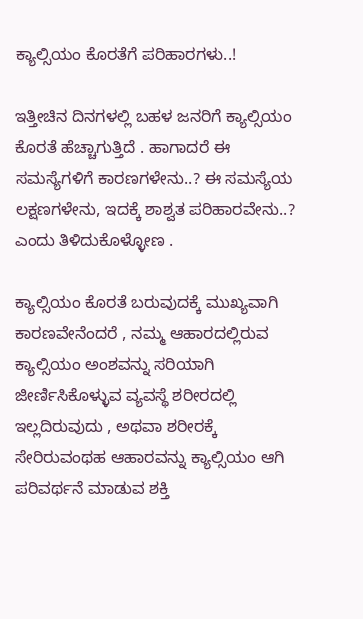ಕ್ಯಾಲ್ಸಿಯಂ ಕೊರತೆಗೆ ಪರಿಹಾರಗಳು..!

ಇತ್ತೀಚಿನ ದಿನಗಳಲ್ಲಿ ಬಹಳ ಜನರಿಗೆ ಕ್ಯಾಲ್ಸಿಯಂ ಕೊರತೆ ಹೆಚ್ಚಾಗುತ್ತಿದೆ . ಹಾಗಾದರೆ ಈ ಸಮಸ್ಯೆಗಳಿಗೆ ಕಾರಣಗಳೇನು..? ಈ ಸಮಸ್ಯೆಯ ಲಕ್ಷಣಗಳೇನು, ಇದಕ್ಕೆ ಶಾಶ್ವತ ಪರಿಹಾರವೇನು..? ಎಂದು ತಿಳಿದುಕೊಳ್ಳೋಣ .

ಕ್ಯಾಲ್ಸಿಯಂ ಕೊರತೆ ಬರುವುದಕ್ಕೆ ಮುಖ್ಯವಾಗಿ ಕಾರಣವೇನೆಂದರೆ , ನಮ್ಮ ಆಹಾರದಲ್ಲಿರುವ ಕ್ಯಾಲ್ಸಿಯಂ ಅಂಶವನ್ನು ಸರಿಯಾಗಿ ಜೀರ್ಣಿಸಿಕೊಳ್ಳುವ ವ್ಯವಸ್ಥೆ ಶರೀರದಲ್ಲಿ ಇಲ್ಲದಿರುವುದು , ಅಥವಾ ಶರೀರಕ್ಕೆ ಸೇರಿರುವಂಥಹ ಆಹಾರವನ್ನು ಕ್ಯಾಲ್ಸಿಯಂ ಆಗಿ ಪರಿವರ್ಥನೆ ಮಾಡುವ ಶಕ್ತಿ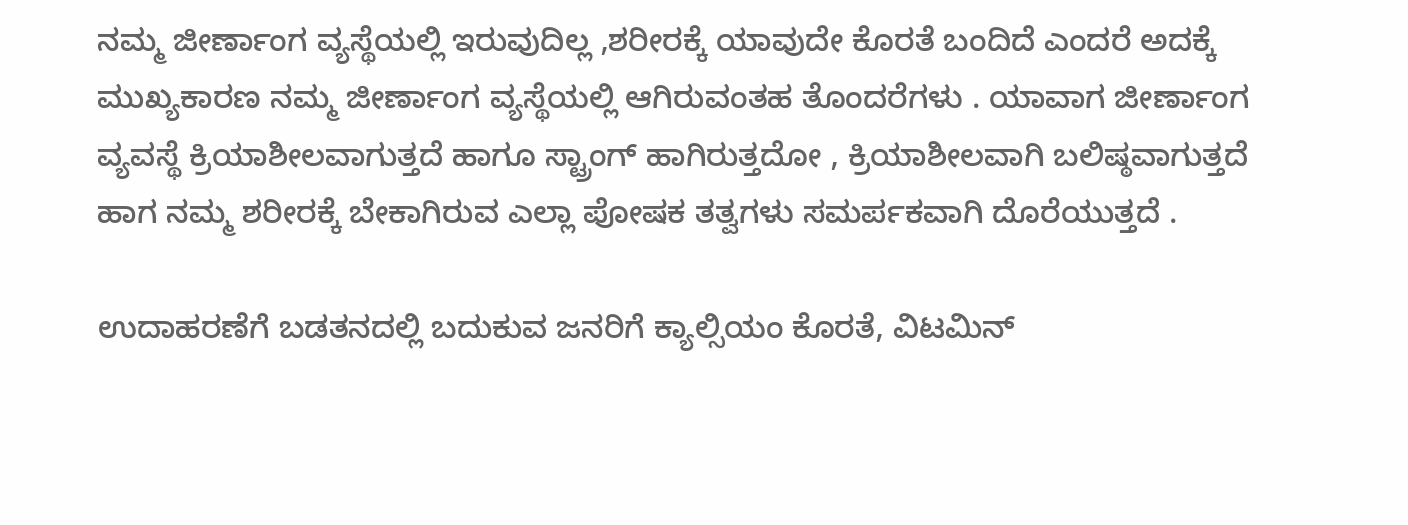ನಮ್ಮ ಜೀರ್ಣಾಂಗ ವ್ಯಸ್ಥೆಯಲ್ಲಿ ಇರುವುದಿಲ್ಲ ,ಶರೀರಕ್ಕೆ ಯಾವುದೇ ಕೊರತೆ ಬಂದಿದೆ ಎಂದರೆ ಅದಕ್ಕೆ ಮುಖ್ಯಕಾರಣ ನಮ್ಮ ಜೀರ್ಣಾಂಗ ವ್ಯಸ್ಥೆಯಲ್ಲಿ ಆಗಿರುವಂತಹ ತೊಂದರೆಗಳು . ಯಾವಾಗ ಜೀರ್ಣಾಂಗ ವ್ಯವಸ್ಥೆ ಕ್ರಿಯಾಶೀಲವಾಗುತ್ತದೆ ಹಾಗೂ ಸ್ಟ್ರಾಂಗ್ ಹಾಗಿರುತ್ತದೋ , ಕ್ರಿಯಾಶೀಲವಾಗಿ ಬಲಿಷ್ಠವಾಗುತ್ತದೆ ಹಾಗ ನಮ್ಮ ಶರೀರಕ್ಕೆ ಬೇಕಾಗಿರುವ ಎಲ್ಲಾ ಪೋಷಕ ತತ್ವಗಳು ಸಮರ್ಪಕವಾಗಿ ದೊರೆಯುತ್ತದೆ .

ಉದಾಹರಣೆಗೆ ಬಡತನದಲ್ಲಿ ಬದುಕುವ ಜನರಿಗೆ ಕ್ಯಾಲ್ಸಿಯಂ ಕೊರತೆ, ವಿಟಮಿನ್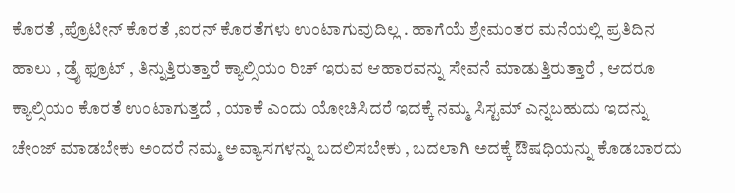ಕೊರತೆ ,ಪ್ರೊಟೀನ್ ಕೊರತೆ ,ಐರನ್ ಕೊರತೆಗಳು ಉಂಟಾಗುವುದಿಲ್ಲ . ಹಾಗೆಯೆ ಶ್ರೇಮಂತರ ಮನೆಯಲ್ಲಿ ಪ್ರತಿದಿನ ಹಾಲು , ಡ್ರೈ ಫ್ರೂಟ್ , ತಿನ್ನುತ್ತಿರುತ್ತಾರೆ ಕ್ಯಾಲ್ಸಿಯಂ ರಿಚ್ ಇರುವ ಆಹಾರವನ್ನು ಸೇವನೆ ಮಾಡುತ್ತಿರುತ್ತಾರೆ , ಆದರೂ ಕ್ಯಾಲ್ಸಿಯಂ ಕೊರತೆ ಉಂಟಾಗುತ್ತದೆ , ಯಾಕೆ ಎಂದು ಯೋಚಿಸಿದರೆ ಇದಕ್ಕೆ ನಮ್ಮ ಸಿಸ್ಟಮ್ ಎನ್ನಬಹುದು ಇದನ್ನು ಚೇಂಜ್ ಮಾಡಬೇಕು ಅಂದರೆ ನಮ್ಮ ಅವ್ಯಾಸಗಳನ್ನು ಬದಲಿಸಬೇಕು , ಬದಲಾಗಿ ಅದಕ್ಕೆ ಔಷಧಿಯನ್ನು ಕೊಡಬಾರದು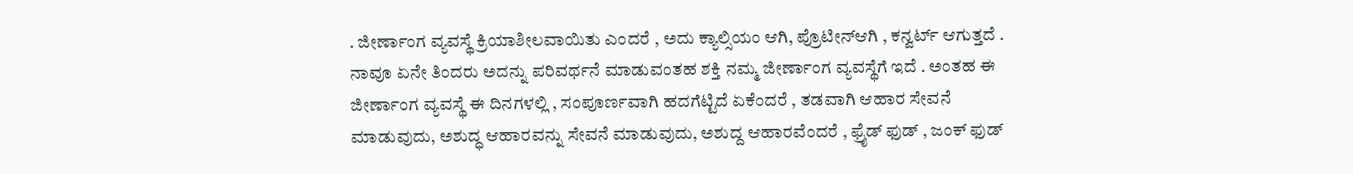. ಜೀರ್ಣಾಂಗ ವ್ಯವಸ್ಥೆ ಕ್ರಿಯಾಶೀಲವಾಯಿತು ಎಂದರೆ , ಅದು ಕ್ಯಾಲ್ಸಿಯಂ ಆಗಿ, ಪ್ರೊಟೀನ್ಆಗಿ , ಕನ್ವರ್ಟ್ ಆಗುತ್ತದೆ . ನಾವೂ ಏನೇ ತಿಂದರು ಅದನ್ನು ಪರಿವರ್ಥನೆ ಮಾಡುವಂತಹ ಶಕ್ತಿ ನಮ್ಮ ಜೀರ್ಣಾಂಗ ವ್ಯವಸ್ಥೆಗೆ ಇದೆ . ಅಂತಹ ಈ ಜೀರ್ಣಾಂಗ ವ್ಯವಸ್ಥೆ ಈ ದಿನಗಳಲ್ಲಿ , ಸಂಪೂರ್ಣವಾಗಿ ಹದಗೆಟ್ಟಿದೆ ಏಕೆಂದರೆ , ತಡವಾಗಿ ಆಹಾರ ಸೇವನೆ ಮಾಡುವುದು, ಅಶುದ್ಧ ಆಹಾರವನ್ನು ಸೇವನೆ ಮಾಡುವುದು, ಅಶುದ್ದ ಆಹಾರವೆಂದರೆ , ಫ್ರೈಡ್ ಫುಡ್ , ಜಂಕ್ ಫುಡ್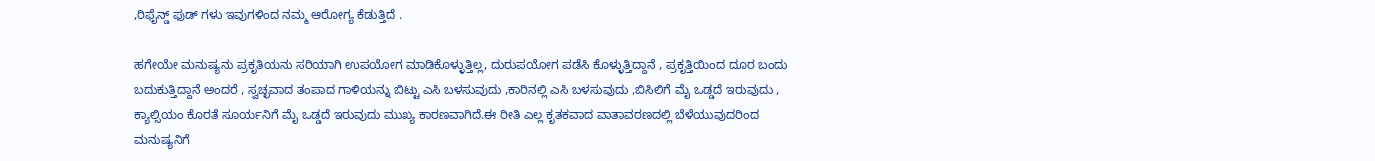,ರಿಫೈನ್ಡ್ ಫುಡ್ ಗಳು ಇವುಗಳಿಂದ ನಮ್ಮ ಆರೋಗ್ಯ ಕೆಡುತ್ತಿದೆ .

ಹಗೇಯೇ ಮನುಷ್ಯನು ಪ್ರಕೃತಿಯನು ಸರಿಯಾಗಿ ಉಪಯೋಗ ಮಾಡಿಕೊಳ್ಳುತ್ತಿಲ್ಲ, ದುರುಪಯೋಗ ಪಡೆಸಿ ಕೊಳ್ಳುತ್ತಿದ್ದಾನೆ , ಪ್ರಕೃತ್ತಿಯಿಂದ ದೂರ ಬಂದು ಬದುಕುತ್ತಿದ್ದಾನೆ ಅಂದರೆ , ಸ್ವಚ್ಛವಾದ ತಂಪಾದ ಗಾಳಿಯನ್ನು ಬಿಟ್ಟು ಎಸಿ ಬಳಸುವುದು ,ಕಾರಿನಲ್ಲಿ ಎಸಿ ಬಳಸುವುದು ,ಬಿಸಿಲಿಗೆ ಮೈ ಒಡ್ಡದೆ ಇರುವುದು , ಕ್ಯಾಲ್ಸಿಯಂ ಕೊರತೆ ಸೂರ್ಯನಿಗೆ ಮೈ ಒಡ್ಡದೆ ಇರುವುದು ಮುಖ್ಯ ಕಾರಣವಾಗಿದೆ.ಈ ರೀತಿ ಎಲ್ಲ ಕೃತಕವಾದ ವಾತಾವರಣದಲ್ಲಿ ಬೆಳೆಯುವುದರಿಂದ ಮನುಷ್ಯನಿಗೆ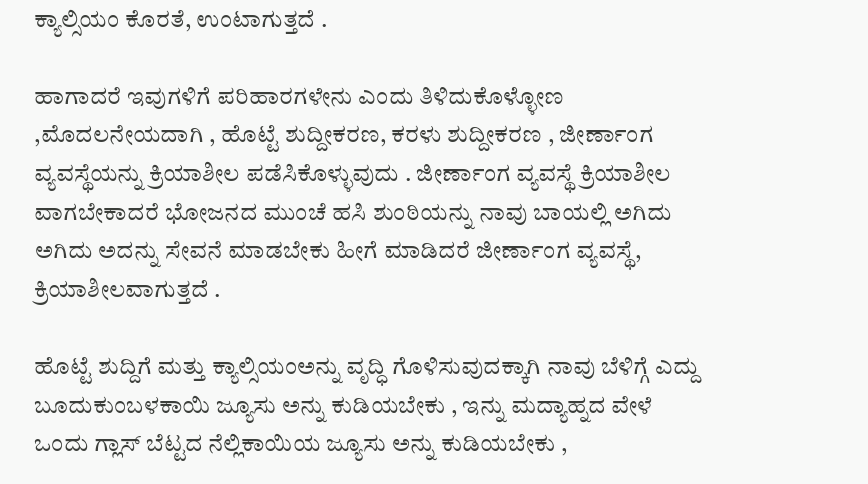ಕ್ಯಾಲ್ಸಿಯಂ ಕೊರತೆ, ಉಂಟಾಗುತ್ತದೆ .

ಹಾಗಾದರೆ ಇವುಗಳಿಗೆ ಪರಿಹಾರಗಳೇನು ಎಂದು ತಿಳಿದುಕೊಳ್ಳೋಣ ,ಮೊದಲನೇಯದಾಗಿ , ಹೊಟ್ಟೆ ಶುದ್ದೀಕರಣ, ಕರಳು ಶುದ್ದೀಕರಣ , ಜೀರ್ಣಾಂಗ ವ್ಯವಸ್ಥೆಯನ್ನು ಕ್ರಿಯಾಶೀಲ ಪಡೆಸಿಕೊಳ್ಳುವುದು . ಜೀರ್ಣಾಂಗ ವ್ಯವಸ್ಥೆ ಕ್ರಿಯಾಶೀಲ ವಾಗಬೇಕಾದರೆ ಭೋಜನದ ಮುಂಚೆ ಹಸಿ ಶುಂಠಿಯನ್ನು ನಾವು ಬಾಯಲ್ಲಿ ಅಗಿದು ಅಗಿದು ಅದನ್ನು ಸೇವನೆ ಮಾಡಬೇಕು ಹೀಗೆ ಮಾಡಿದರೆ ಜೀರ್ಣಾಂಗ ವ್ಯವಸ್ಥೆ, ಕ್ರಿಯಾಶೀಲವಾಗುತ್ತದೆ .

ಹೊಟ್ಟೆ ಶುದ್ದಿಗೆ ಮತ್ತು ಕ್ಯಾಲ್ಸಿಯಂಅನ್ನು ವೃದ್ಧಿ ಗೊಳಿಸುವುದಕ್ಕಾಗಿ ನಾವು ಬೆಳಿಗ್ಗೆ ಎದ್ದು ಬೂದುಕುಂಬಳಕಾಯಿ ಜ್ಯೂಸು ಅನ್ನು ಕುಡಿಯಬೇಕು , ಇನ್ನು ಮದ್ಯಾಹ್ನದ ವೇಳೆ ಒಂದು ಗ್ಲಾಸ್ ಬೆಟ್ಟದ ನೆಲ್ಲಿಕಾಯಿಯ ಜ್ಯೂಸು ಅನ್ನು ಕುಡಿಯಬೇಕು ,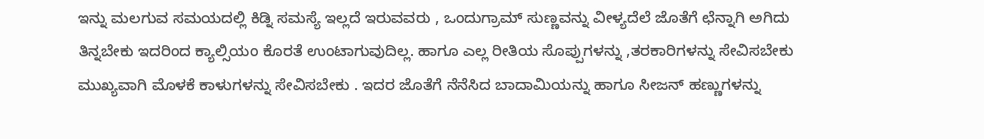ಇನ್ನು ಮಲಗುವ ಸಮಯದಲ್ಲಿ ಕಿಡ್ನಿ ಸಮಸ್ಯೆ ಇಲ್ಲದೆ ಇರುವವರು , ಒಂದುಗ್ರಾಮ್ ಸುಣ್ಣವನ್ನು ವೀಳ್ಯದೆಲೆ ಜೊತೆಗೆ ಛೆನ್ನಾಗಿ ಅಗಿದು ತಿನ್ನಬೇಕು ಇದರಿಂದ ಕ್ಯಾಲ್ಸಿಯಂ ಕೊರತೆ ಉಂಟಾಗುವುದಿಲ್ಲ. ಹಾಗೂ ಎಲ್ಲ ರೀತಿಯ ಸೊಪ್ಪುಗಳನ್ನು ,ತರಕಾರಿಗಳನ್ನು ಸೇವಿಸಬೇಕು ಮುಖ್ಯವಾಗಿ ಮೊಳಕೆ ಕಾಳುಗಳನ್ನು ಸೇವಿಸಬೇಕು . ಇದರ ಜೊತೆಗೆ ನೆನೆಸಿದ ಬಾದಾಮಿಯನ್ನು ಹಾಗೂ ಸೀಜನ್ ಹಣ್ಣುಗಳನ್ನು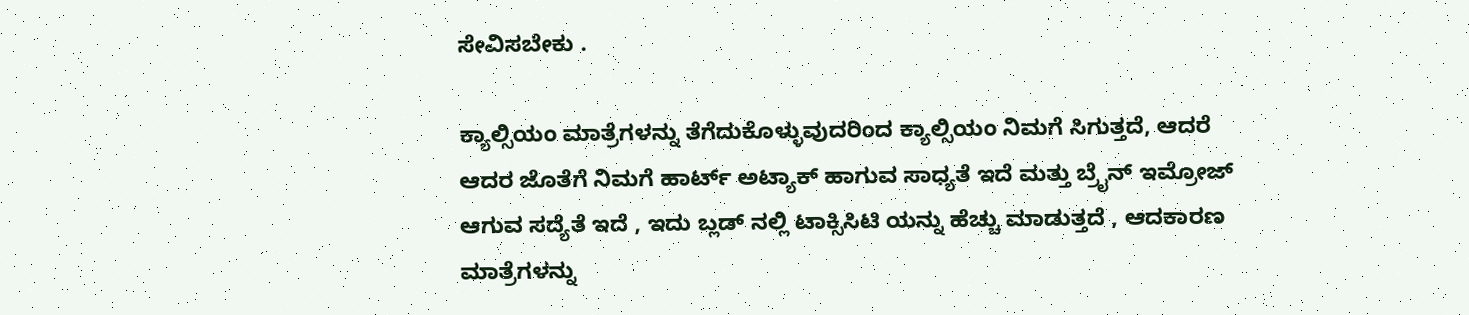ಸೇವಿಸಬೇಕು .

ಕ್ಯಾಲ್ಸಿಯಂ ಮಾತ್ರೆಗಳನ್ನು ತೆಗೆದುಕೊಳ್ಳುವುದರಿಂದ ಕ್ಯಾಲ್ಸಿಯಂ ನಿಮಗೆ ಸಿಗುತ್ತದೆ, ಆದರೆ ಆದರ ಜೊತೆಗೆ ನಿಮಗೆ ಹಾರ್ಟ್ ಅಟ್ಯಾಕ್ ಹಾಗುವ ಸಾಧ್ಯತೆ ಇದೆ ಮತ್ತು ಬ್ರೈನ್ ಇಮ್ರೋಜ್ ಆಗುವ ಸದ್ಯೆತೆ ಇದೆ , ಇದು ಬ್ಲಡ್ ನಲ್ಲಿ ಟಾಕ್ಸಿಸಿಟಿ ಯನ್ನು ಹೆಚ್ಚು ಮಾಡುತ್ತದೆ , ಆದಕಾರಣ ಮಾತ್ರೆಗಳನ್ನು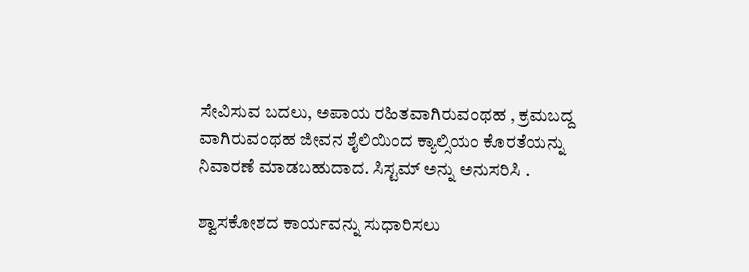ಸೇವಿಸುವ ಬದಲು, ಅಪಾಯ ರಹಿತವಾಗಿರುವಂಥಹ , ಕ್ರಮಬದ್ದ ವಾಗಿರುವಂಥಹ ಜೀವನ ಶೈಲಿಯಿಂದ ಕ್ಯಾಲ್ಸಿಯಂ ಕೊರತೆಯನ್ನು ನಿವಾರಣೆ ಮಾಡಬಹುದಾದ. ಸಿಸ್ಟಮ್ ಅನ್ನು ಅನುಸರಿಸಿ .

ಶ್ವಾಸಕೋಶದ ಕಾರ್ಯವನ್ನು ಸುಧಾರಿಸಲು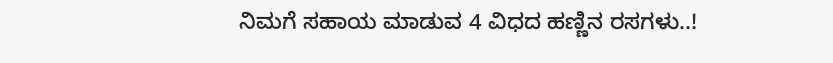ನಿಮಗೆ ಸಹಾಯ ಮಾಡುವ 4 ವಿಧದ ಹಣ್ಣಿನ ರಸಗಳು..!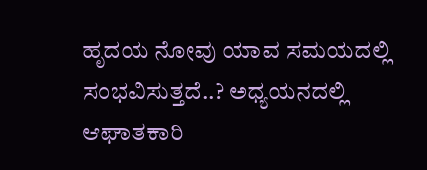ಹೃದಯ ನೋವು ಯಾವ ಸಮಯದಲ್ಲಿ ಸಂಭವಿಸುತ್ತದೆ..? ಅಧ್ಯಯನದಲ್ಲಿ ಆಘಾತಕಾರಿ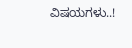ವಿಷಯಗಳು..!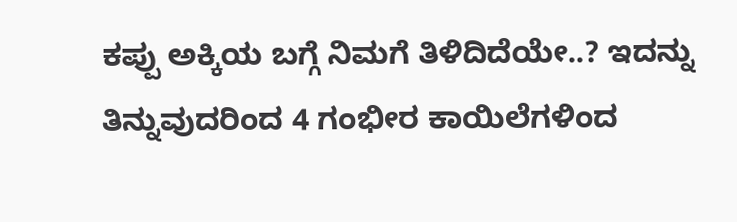ಕಪ್ಪು ಅಕ್ಕಿಯ ಬಗ್ಗೆ ನಿಮಗೆ ತಿಳಿದಿದೆಯೇ..? ಇದನ್ನು ತಿನ್ನುವುದರಿಂದ 4 ಗಂಭೀರ ಕಾಯಿಲೆಗಳಿಂದ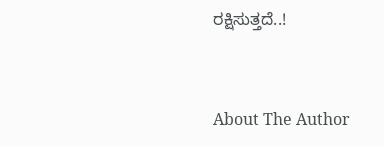ರಕ್ಷಿಸುತ್ತದೆ..!



About The Author